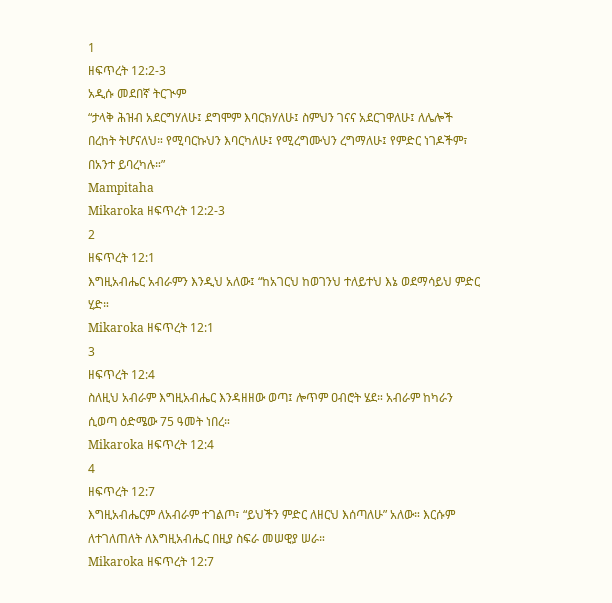1
ዘፍጥረት 12:2-3
አዲሱ መደበኛ ትርጒም
“ታላቅ ሕዝብ አደርግሃለሁ፤ ደግሞም እባርክሃለሁ፤ ስምህን ገናና አደርገዋለሁ፤ ለሌሎች በረከት ትሆናለህ። የሚባርኩህን እባርካለሁ፤ የሚረግሙህን ረግማለሁ፤ የምድር ነገዶችም፣ በአንተ ይባረካሉ።”
Mampitaha
Mikaroka ዘፍጥረት 12:2-3
2
ዘፍጥረት 12:1
እግዚአብሔር አብራምን እንዲህ አለው፤ “ከአገርህ ከወገንህ ተለይተህ እኔ ወደማሳይህ ምድር ሂድ።
Mikaroka ዘፍጥረት 12:1
3
ዘፍጥረት 12:4
ስለዚህ አብራም እግዚአብሔር እንዳዘዘው ወጣ፤ ሎጥም ዐብሮት ሄደ። አብራም ከካራን ሲወጣ ዕድሜው 75 ዓመት ነበረ።
Mikaroka ዘፍጥረት 12:4
4
ዘፍጥረት 12:7
እግዚአብሔርም ለአብራም ተገልጦ፣ “ይህችን ምድር ለዘርህ እሰጣለሁ” አለው። እርሱም ለተገለጠለት ለእግዚአብሔር በዚያ ስፍራ መሠዊያ ሠራ።
Mikaroka ዘፍጥረት 12:7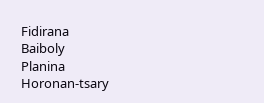Fidirana
Baiboly
Planina
Horonan-tsary